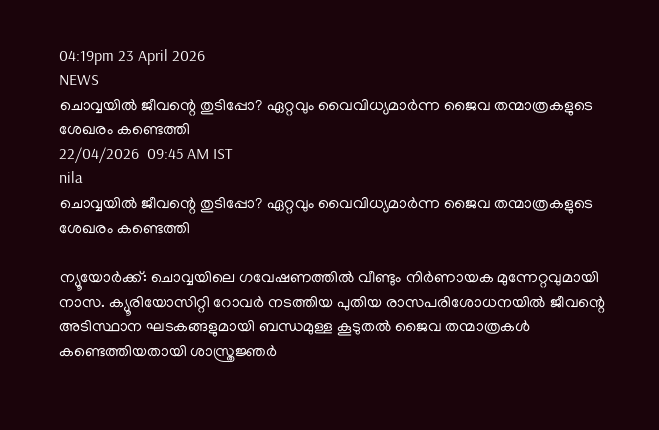04:19pm 23 April 2026
NEWS
ചൊവ്വയിൽ ജീവന്റെ തുടിപ്പോ? ഏറ്റവും വൈവിധ്യമാർന്ന ജൈവ തന്മാത്രകളുടെ ശേഖരം കണ്ടെത്തി
22/04/2026  09:45 AM IST
nila
ചൊവ്വയിൽ ജീവന്റെ തുടിപ്പോ? ഏറ്റവും വൈവിധ്യമാർന്ന ജൈവ തന്മാത്രകളുടെ ശേഖരം കണ്ടെത്തി

ന്യൂയോർക്ക്: ചൊവ്വയിലെ ഗവേഷണത്തിൽ വീണ്ടും നിർണായക മുന്നേറ്റവുമായി നാസ. ക്യൂരിയോസിറ്റി റോവർ നടത്തിയ പുതിയ രാസപരിശോധനയിൽ ജീവന്റെ അടിസ്ഥാന ഘടകങ്ങളുമായി ബന്ധമുള്ള കൂടുതൽ ജൈവ തന്മാത്രകൾ കണ്ടെത്തിയതായി ശാസ്ത്രജ്ഞർ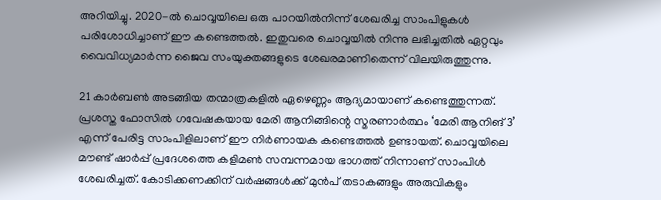അറിയിച്ചു. 2020-ൽ ചൊവ്വയിലെ ഒരു പാറയിൽനിന്ന് ശേഖരിച്ച സാംപിളുകൾ പരിശോധിച്ചാണ് ഈ കണ്ടെത്തൽ. ഇതുവരെ ചൊവ്വയിൽ നിന്നു ലഭിച്ചതിൽ ഏറ്റവും വൈവിധ്യമാർന്ന ജൈവ സംയുക്തങ്ങളുടെ ശേഖരമാണിതെന്ന് വിലയിരുത്തുന്നു.

21 കാർബൺ അടങ്ങിയ തന്മാത്രകളിൽ ഏഴെണ്ണം ആദ്യമായാണ് കണ്ടെത്തുന്നത്. പ്രശസ്ത ഫോസിൽ ഗവേഷകയായ മേരി ആനിങ്ങിന്റെ സ്മരണാർത്ഥം ‘മേരി ആനിങ് 3’ എന്ന് പേരിട്ട സാംപിളിലാണ് ഈ നിർണായക കണ്ടെത്തൽ ഉണ്ടായത്. ചൊവ്വയിലെ മൗണ്ട് ഷാർപ്പ് പ്രദേശത്തെ കളിമൺ സമ്പന്നമായ ഭാഗത്ത് നിന്നാണ് സാംപിൾ ശേഖരിച്ചത്. കോടിക്കണക്കിന് വർഷങ്ങൾക്ക് മുൻപ് തടാകങ്ങളും അരുവികളും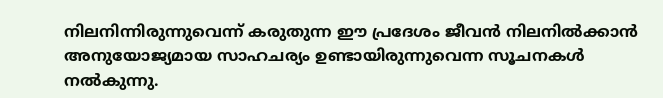നിലനിന്നിരുന്നുവെന്ന് കരുതുന്ന ഈ പ്രദേശം ജീവൻ നിലനിൽക്കാൻ അനുയോജ്യമായ സാഹചര്യം ഉണ്ടായിരുന്നുവെന്ന സൂചനകൾ നൽകുന്നു.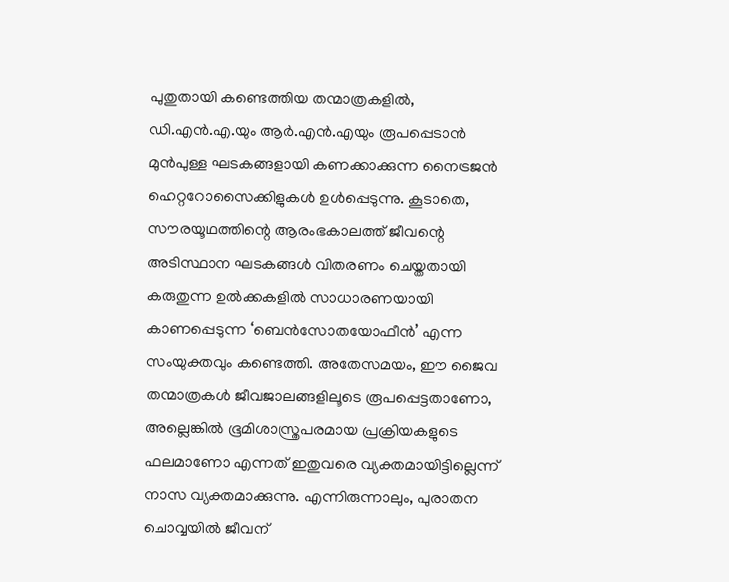പുതുതായി കണ്ടെത്തിയ തന്മാത്രകളിൽ, ഡി.എൻ.എ.യും ആർ.എൻ.എയും രൂപപ്പെടാൻ മുൻപുള്ള ഘടകങ്ങളായി കണക്കാക്കുന്ന നൈട്രജൻ ഹെറ്ററോസൈക്കിളുകൾ ഉൾപ്പെടുന്നു. കൂടാതെ, സൗരയൂഥത്തിന്റെ ആരംഭകാലത്ത് ജീവന്റെ അടിസ്ഥാന ഘടകങ്ങൾ വിതരണം ചെയ്തതായി കരുതുന്ന ഉൽക്കകളിൽ സാധാരണയായി കാണപ്പെടുന്ന ‘ബെൻസോതയോഫീൻ’ എന്ന സംയുക്തവും കണ്ടെത്തി. അതേസമയം, ഈ ജൈവ തന്മാത്രകൾ ജീവജാലങ്ങളിലൂടെ രൂപപ്പെട്ടതാണോ, അല്ലെങ്കിൽ ഭൂമിശാസ്ത്രപരമായ പ്രക്രിയകളുടെ ഫലമാണോ എന്നത് ഇതുവരെ വ്യക്തമായിട്ടില്ലെന്ന് നാസ വ്യക്തമാക്കുന്നു. എന്നിരുന്നാലും, പുരാതന ചൊവ്വയിൽ ജീവന്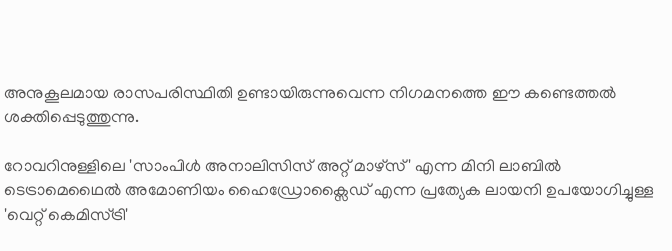അനുകൂലമായ രാസപരിസ്ഥിതി ഉണ്ടായിരുന്നുവെന്ന നിഗമനത്തെ ഈ കണ്ടെത്തൽ ശക്തിപ്പെടുത്തുന്നു.

റോവറിനുള്ളിലെ 'സാംപിൾ അനാലിസിസ് അറ്റ് മാഴ്സ്' എന്ന മിനി ലാബിൽ ടെട്രാമെഥൈൽ അമോണിയം ഹൈഡ്രോക്സൈഡ് എന്ന പ്രത്യേക ലായനി ഉപയോഗിച്ചുള്ള 'വെറ്റ് കെമിസ്ട്രി'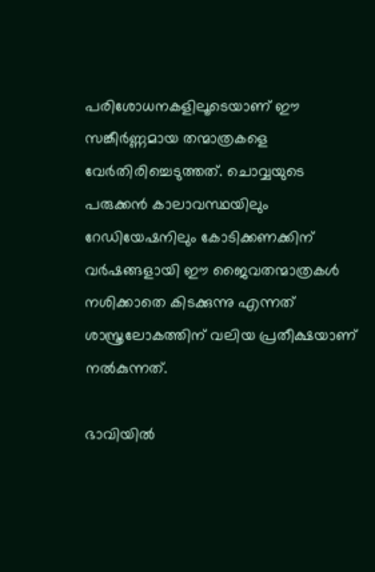പരിശോധനകളിലൂടെയാണ് ഈ സങ്കീർണ്ണമായ തന്മാത്രകളെ വേർതിരിച്ചെടുത്തത്. ചൊവ്വയുടെ പരുക്കൻ കാലാവസ്ഥയിലും റേഡിയേഷനിലും കോടിക്കണക്കിന് വർഷങ്ങളായി ഈ ജൈവതന്മാത്രകൾ നശിക്കാതെ കിടക്കുന്നു എന്നത് ശാസ്ത്രലോകത്തിന് വലിയ പ്രതീക്ഷയാണ് നൽകുന്നത്.

ഭാവിയിൽ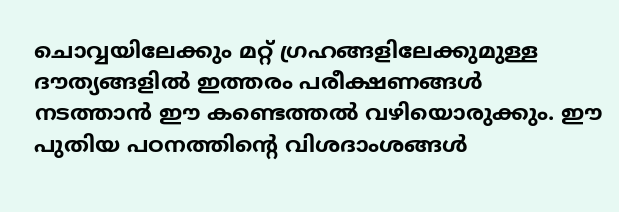ചൊവ്വയിലേക്കും മറ്റ് ഗ്രഹങ്ങളിലേക്കുമുള്ള ദൗത്യങ്ങളിൽ ഇത്തരം പരീക്ഷണങ്ങൾ നടത്താൻ ഈ കണ്ടെത്തൽ വഴിയൊരുക്കും. ഈ പുതിയ പഠനത്തിൻ്റെ വിശദാംശങ്ങൾ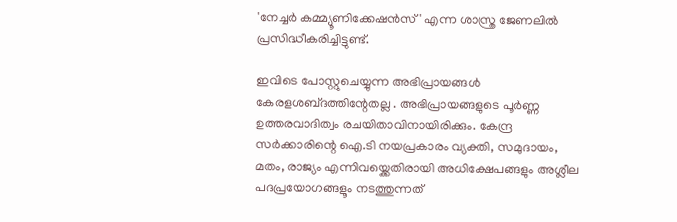'നേച്ചർ കമ്മ്യൂണിക്കേഷൻസ്' എന്ന ശാസ്ത്ര ജേണലിൽ പ്രസിദ്ധീകരിച്ചിട്ടുണ്ട്.

ഇവിടെ പോസ്റ്റുചെയ്യുന്ന അഭിപ്രായങ്ങള്‍ കേരളശബ്‌ദത്തിന്റേതല്ല . അഭിപ്രായങ്ങളുടെ പൂര്‍ണ്ണ ഉത്തരവാദിത്വം രചയിതാവിനായിരിക്കും. കേന്ദ്ര സർക്കാരിന്റെ ഐ.ടി നയപ്രകാരം വ്യക്തി, സമുദായം, മതം, രാജ്യം എന്നിവയ്ക്കെതിരായി അധിക്ഷേപങ്ങളും അശ്ലീല പദപ്രയോഗങ്ങളൂം നടത്തുന്നത്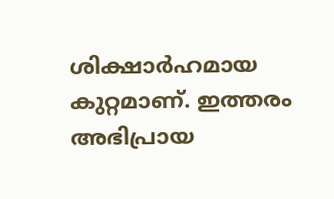ശിക്ഷാര്‍ഹമായ കുറ്റമാണ്. ഇത്തരം അഭിപ്രായ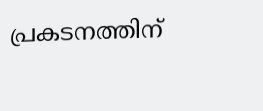പ്രകടനത്തിന്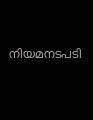നിയമനടപടി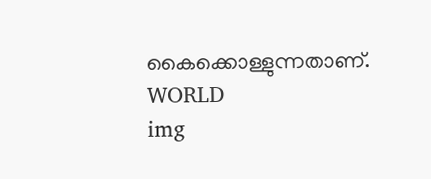കൈക്കൊള്ളുന്നതാണ്.
WORLD
img